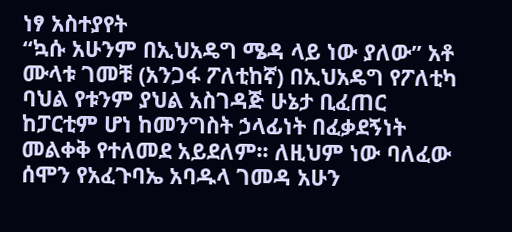ነፃ አስተያየት
“ኳሱ አሁንም በኢህአዴግ ሜዳ ላይ ነው ያለው” አቶ ሙላቱ ገመቹ (አንጋፋ ፖለቲከኛ) በኢህአዴግ የፖለቲካ ባህል የቱንም ያህል አስገዳጅ ሁኔታ ቢፈጠር ከፓርቲም ሆነ ከመንግስት ኃላፊነት በፈቃደኝነት መልቀቅ የተለመደ አይደለም፡፡ ለዚህም ነው ባለፈው ሰሞን የአፈጉባኤ አባዱላ ገመዳ አሁን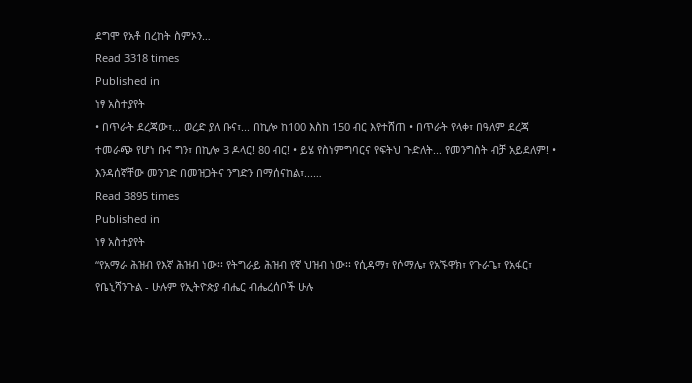ደግሞ የአቶ በረከት ስምኦን…
Read 3318 times
Published in
ነፃ አስተያየት
• በጥራት ደረጃው፣... ወረድ ያለ ቡና፣... በኪሎ ከ100 እስከ 150 ብር እየተሸጠ • በጥራት የላቀ፣ በዓለም ደረጃ ተመራጭ የሆነ ቡና ግን፣ በኪሎ 3 ዶላር! 80 ብር! • ይሄ የስነምግባርና የፍትህ ጉድለት... የመንግስት ብቻ አይደለም! • እንዳሰኛቸው መንገድ በመዝጋትና ንግድን በማሰናከል፣...…
Read 3895 times
Published in
ነፃ አስተያየት
“የአማራ ሕዝብ የእኛ ሕዝብ ነው፡፡ የትግራይ ሕዝብ የኛ ህዝብ ነው፡፡ የሲዳማ፣ የሶማሌ፣ የአኙዋክ፣ የጉራጌ፣ የአፋር፣ የቤኒሻንጉል - ሁሉም የኢትዮጵያ ብሔር ብሔረሰቦች ሁሉ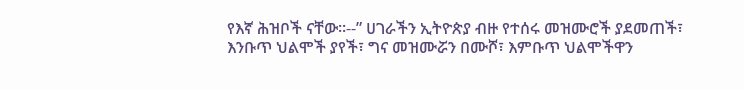የእኛ ሕዝቦች ናቸው፡፡--” ሀገራችን ኢትዮጵያ ብዙ የተሰሩ መዝሙሮች ያደመጠች፣ እንቡጥ ህልሞች ያየች፣ ግና መዝሙሯን በሙሾ፣ እምቡጥ ህልሞችዋን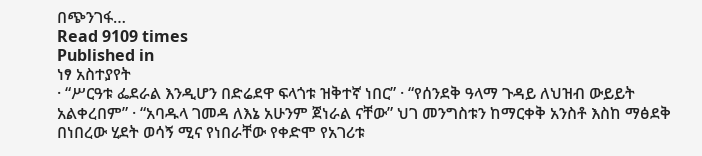በጭንገፋ…
Read 9109 times
Published in
ነፃ አስተያየት
· “ሥርዓቱ ፌደራል እንዲሆን በድሬደዋ ፍላጎቱ ዝቅተኛ ነበር” · “የሰንደቅ ዓላማ ጉዳይ ለህዝብ ውይይት አልቀረበም” · “አባዱላ ገመዳ ለእኔ አሁንም ጀነራል ናቸው” ህገ መንግስቱን ከማርቀቅ አንስቶ እስከ ማፅደቅ በነበረው ሂደት ወሳኝ ሚና የነበራቸው የቀድሞ የአገሪቱ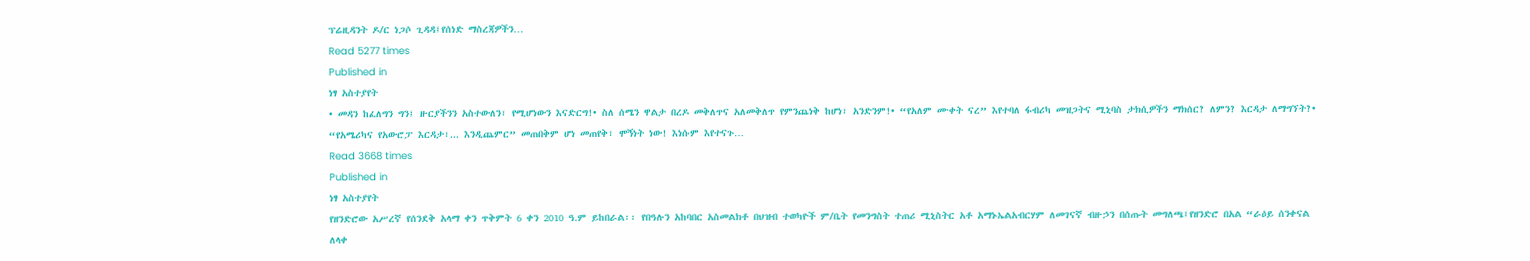ፕሬዚዳንት ዶ/ር ነጋሶ ጊዳዳ፤የሰነድ ማስረጃዎችን…
Read 5277 times
Published in
ነፃ አስተያየት
• መዳን ከፈለግን ግን፤ ዙርያችንን አስተውለን፣ የሚሆነውን እናድርግ!• ስለ ሰሜን ዋልታ በረዶ መቅለጥና አለመቅለጥ የምንጨነቅ ከሆነ፣ አንድንም!• “የአለም ሙቀት ናረ” እየተባለ ፋብሪካ መዝጋትና ሚኒባስ ታክሲዎችን ማክሰር? ለምን? እርዳታ ለማግኘት?• “የአሜሪካና የአውሮፓ እርዳታ፣... እንዲጨምር” መጠበቅም ሆነ መጠየቅ፣ ሞኝነት ነው! እነሱም እየተናጉ…
Read 3668 times
Published in
ነፃ አስተያየት
የዘንድሮው አሥረኛ የሰንደቅ አላማ ቀን ጥቅምት 6 ቀን 2010 ዓ.ም ይከበራል፡፡ የበዓሉን አከባበር አስመልክቶ በህዝብ ተወካዮች ም/ቤት የመንግስት ተጠሪ ሚኒስትር አቶ አማኑኤልአብርሃም ለመገናኛ ብዙኃን በሰጡት መግለጫ፤የዘንድሮ በአል “ራዕይ ሰንቀናል ለላቀ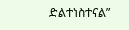ድልተነስተናል”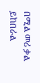በሚል መሪ ቃል ይከበራል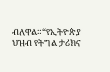ብለዋል።“የኢትዮጵያ ህዝብ የትግል ታሪክና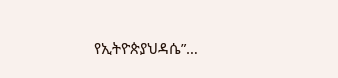የኢትዮጵያህዳሴ”…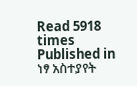Read 5918 times
Published in
ነፃ አስተያየት